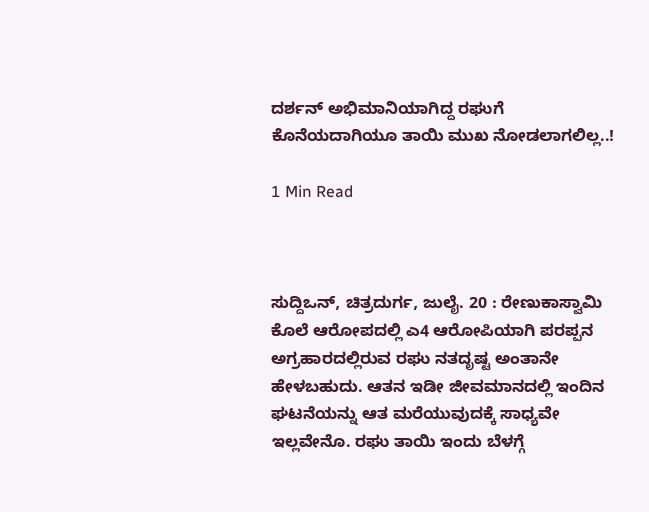ದರ್ಶನ್ ಅಭಿಮಾನಿಯಾಗಿದ್ದ ರಘುಗೆ ಕೊನೆಯದಾಗಿಯೂ ತಾಯಿ ಮುಖ ನೋಡಲಾಗಲಿಲ್ಲ..!

1 Min Read



ಸುದ್ದಿಒನ್, ಚಿತ್ರದುರ್ಗ, ಜುಲೈ. 20 : ರೇಣುಕಾಸ್ವಾಮಿ ಕೊಲೆ ಆರೋಪದಲ್ಲಿ ಎ4 ಆರೋಪಿಯಾಗಿ ಪರಪ್ಪನ ಅಗ್ರಹಾರದಲ್ಲಿರುವ ರಘು ನತದೃಷ್ಟ ಅಂತಾನೇ ಹೇಳಬಹುದು. ಆತನ ಇಡೀ ಜೀವಮಾನದಲ್ಲಿ ಇಂದಿನ ಘಟನೆಯನ್ನು ಆತ ಮರೆಯುವುದಕ್ಕೆ ಸಾಧ್ಯವೇ ಇಲ್ಲವೇನೊ. ರಘು ತಾಯಿ ಇಂದು ಬೆಳಗ್ಗೆ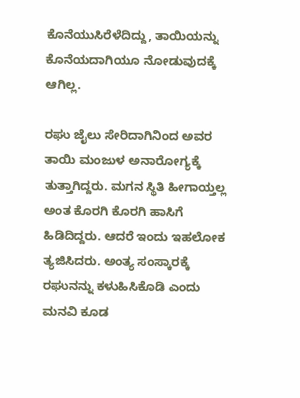ಕೊನೆಯುಸಿರೆಳೆದಿದ್ದು, ತಾಯಿಯನ್ನು ಕೊನೆಯದಾಗಿಯೂ ನೋಡುವುದಕ್ಕೆ ಆಗಿಲ್ಲ.

ರಘು ಜೈಲು ಸೇರಿದಾಗಿನಿಂದ ಅವರ ತಾಯಿ ಮಂಜುಳ ಅನಾರೋಗ್ಯಕ್ಕೆ ತುತ್ತಾಗಿದ್ದರು. ಮಗನ ಸ್ಥಿತಿ ಹೀಗಾಯ್ತಲ್ಲ ಅಂತ ಕೊರಗಿ ಕೊರಗಿ ಹಾಸಿಗೆ ಹಿಡಿದಿದ್ದರು. ಆದರೆ ಇಂದು ಇಹಲೋಕ ತ್ಯಜಿಸಿದರು. ಅಂತ್ಯ ಸಂಸ್ಕಾರಕ್ಕೆ ರಘುನನ್ನು ಕಳುಹಿಸಿಕೊಡಿ ಎಂದು ಮನವಿ ಕೂಡ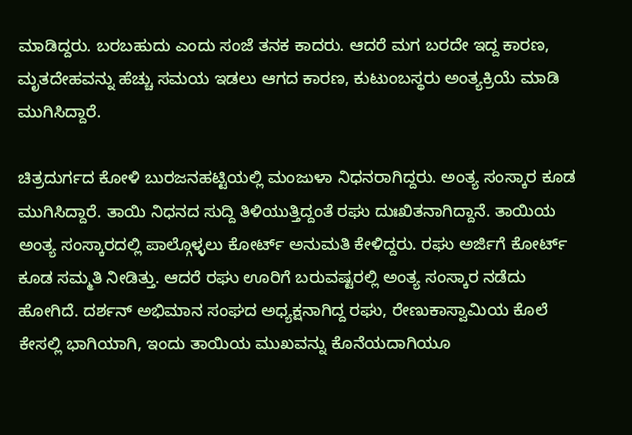ಮಾಡಿದ್ದರು. ಬರಬಹುದು ಎಂದು ಸಂಜೆ ತನಕ ಕಾದರು. ಆದರೆ ಮಗ ಬರದೇ ಇದ್ದ ಕಾರಣ, ಮೃತದೇಹವನ್ನು ಹೆಚ್ಚು ಸಮಯ ಇಡಲು ಆಗದ ಕಾರಣ, ಕುಟುಂಬಸ್ಥರು ಅಂತ್ಯಕ್ರಿಯೆ ಮಾಡಿ ಮುಗಿಸಿದ್ದಾರೆ.

ಚಿತ್ರದುರ್ಗದ ಕೋಳಿ ಬುರಜನಹಟ್ಟಿಯಲ್ಲಿ ಮಂಜುಳಾ ನಿಧನರಾಗಿದ್ದರು. ಅಂತ್ಯ ಸಂಸ್ಕಾರ ಕೂಡ ಮುಗಿಸಿದ್ದಾರೆ. ತಾಯಿ‌ ನಿಧನದ ಸುದ್ದಿ ತಿಳಿಯುತ್ತಿದ್ದಂತೆ ರಘು ದುಃಖಿತನಾಗಿದ್ದಾನೆ. ತಾಯಿಯ ಅಂತ್ಯ ಸಂಸ್ಕಾರದಲ್ಲಿ ಪಾಲ್ಗೊಳ್ಳಲು ಕೋರ್ಟ್ ಅನುಮತಿ ಕೇಳಿದ್ದರು. ರಘು ಅರ್ಜಿಗೆ ಕೋರ್ಟ್ ಕೂಡ ಸಮ್ಮತಿ ನೀಡಿತ್ತು. ಆದರೆ ರಘು ಊರಿಗೆ ಬರುವಷ್ಟರಲ್ಲಿ ಅಂತ್ಯ ಸಂಸ್ಕಾರ ನಡೆದು ಹೋಗಿದೆ. ದರ್ಶನ್ ಅಭಿಮಾನ ಸಂಘದ ಅಧ್ಯಕ್ಷನಾಗಿದ್ದ ರಘು, ರೇಣುಕಾಸ್ವಾಮಿಯ ಕೊಲೆ ಕೇಸಲ್ಲಿ ಭಾಗಿಯಾಗಿ, ಇಂದು ತಾಯಿಯ ಮುಖವನ್ನು ಕೊನೆಯದಾಗಿಯೂ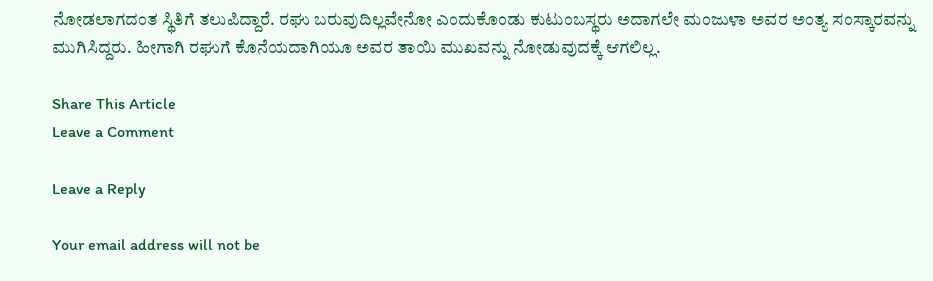ನೋಡಲಾಗದಂತ ಸ್ಥಿತಿಗೆ ತಲುಪಿದ್ದಾರೆ. ರಘು ಬರುವುದಿಲ್ಲವೇನೋ ಎಂದುಕೊಂಡು ಕುಟುಂಬಸ್ಥರು ಅದಾಗಲೇ ಮಂಜುಳಾ ಅವರ ಅಂತ್ಯ ಸಂಸ್ಕಾರವನ್ನು ಮುಗಿಸಿದ್ದರು. ಹೀಗಾಗಿ ರಘುಗೆ ಕೊನೆಯದಾಗಿಯೂ ಅವರ ತಾಯಿ ಮುಖವನ್ನು ನೋಡುವುದಕ್ಕೆ ಆಗಲಿಲ್ಲ.

Share This Article
Leave a Comment

Leave a Reply

Your email address will not be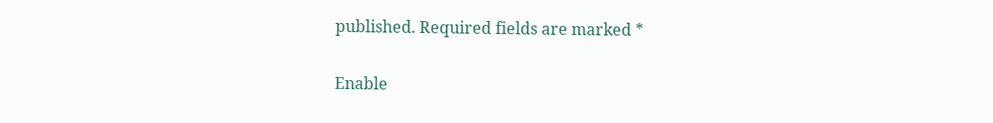published. Required fields are marked *

Enable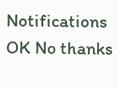Notifications OK No thanks